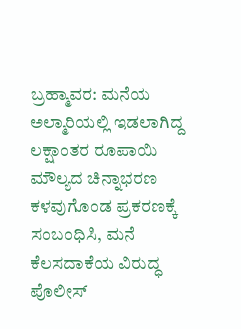ಬ್ರಹ್ಮಾವರ: ಮನೆಯ ಅಲ್ಮಾರಿಯಲ್ಲಿ ಇಡಲಾಗಿದ್ದ ಲಕ್ಷಾಂತರ ರೂಪಾಯಿ ಮೌಲ್ಯದ ಚಿನ್ನಾಭರಣ ಕಳವುಗೊಂಡ ಪ್ರಕರಣಕ್ಕೆ ಸಂಬಂಧಿಸಿ, ಮನೆ ಕೆಲಸದಾಕೆಯ ವಿರುದ್ಧ ಪೊಲೀಸ್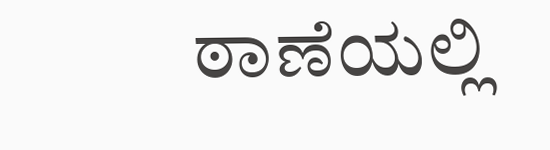ಠಾಣೆಯಲ್ಲಿ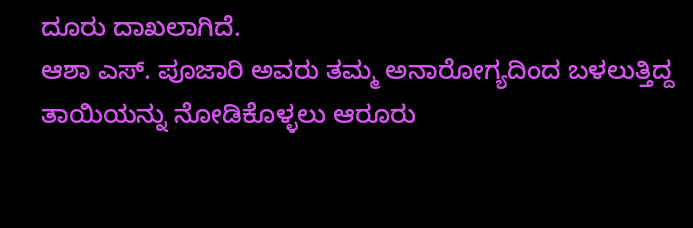ದೂರು ದಾಖಲಾಗಿದೆ.
ಆಶಾ ಎಸ್. ಪೂಜಾರಿ ಅವರು ತಮ್ಮ ಅನಾರೋಗ್ಯದಿಂದ ಬಳಲುತ್ತಿದ್ದ ತಾಯಿಯನ್ನು ನೋಡಿಕೊಳ್ಳಲು ಆರೂರು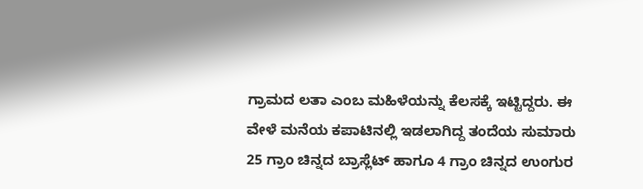ಗ್ರಾಮದ ಲತಾ ಎಂಬ ಮಹಿಳೆಯನ್ನು ಕೆಲಸಕ್ಕೆ ಇಟ್ಟಿದ್ದರು. ಈ ವೇಳೆ ಮನೆಯ ಕಪಾಟಿನಲ್ಲಿ ಇಡಲಾಗಿದ್ದ ತಂದೆಯ ಸುಮಾರು 25 ಗ್ರಾಂ ಚಿನ್ನದ ಬ್ರಾಸ್ಲೆಟ್ ಹಾಗೂ 4 ಗ್ರಾಂ ಚಿನ್ನದ ಉಂಗುರ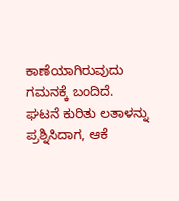ಕಾಣೆಯಾಗಿರುವುದು ಗಮನಕ್ಕೆ ಬಂದಿದೆ.
ಘಟನೆ ಕುರಿತು ಲತಾಳನ್ನು ಪ್ರಶ್ನಿಸಿದಾಗ, ಆಕೆ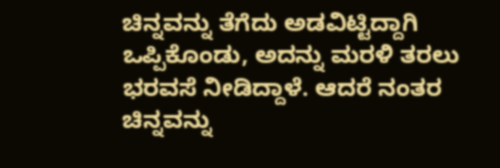ಚಿನ್ನವನ್ನು ತೆಗೆದು ಅಡವಿಟ್ಟಿದ್ದಾಗಿ ಒಪ್ಪಿಕೊಂಡು, ಅದನ್ನು ಮರಳಿ ತರಲು ಭರವಸೆ ನೀಡಿದ್ದಾಳೆ. ಆದರೆ ನಂತರ ಚಿನ್ನವನ್ನು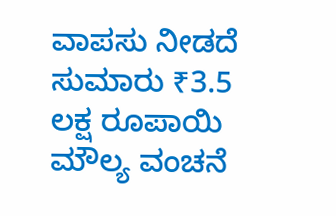ವಾಪಸು ನೀಡದೆ ಸುಮಾರು ₹3.5 ಲಕ್ಷ ರೂಪಾಯಿ ಮೌಲ್ಯ ವಂಚನೆ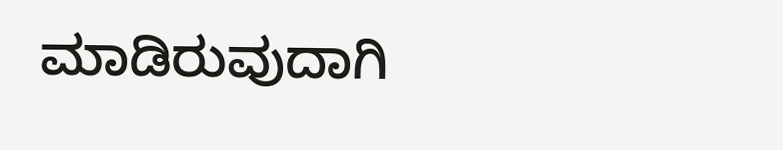ಮಾಡಿರುವುದಾಗಿ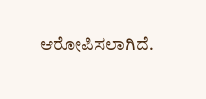ಆರೋಪಿಸಲಾಗಿದೆ.